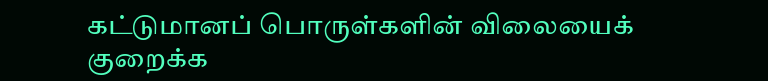கட்டுமானப் பொருள்களின் விலையைக் குறைக்க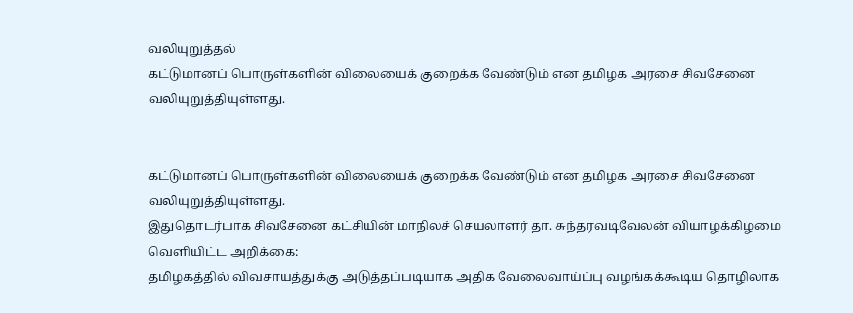வலியுறுத்தல்
கட்டுமானப் பொருள்களின் விலையைக் குறைக்க வேண்டும் என தமிழக அரசை சிவசேனை வலியுறுத்தியுள்ளது.


கட்டுமானப் பொருள்களின் விலையைக் குறைக்க வேண்டும் என தமிழக அரசை சிவசேனை வலியுறுத்தியுள்ளது.
இதுதொடர்பாக சிவசேனை கட்சியின் மாநிலச் செயலாளர் தா. சுந்தரவடிவேலன் வியாழக்கிழமை வெளியிட்ட அறிக்கை:
தமிழகத்தில் விவசாயத்துக்கு அடுத்தப்படியாக அதிக வேலைவாய்ப்பு வழங்கக்கூடிய தொழிலாக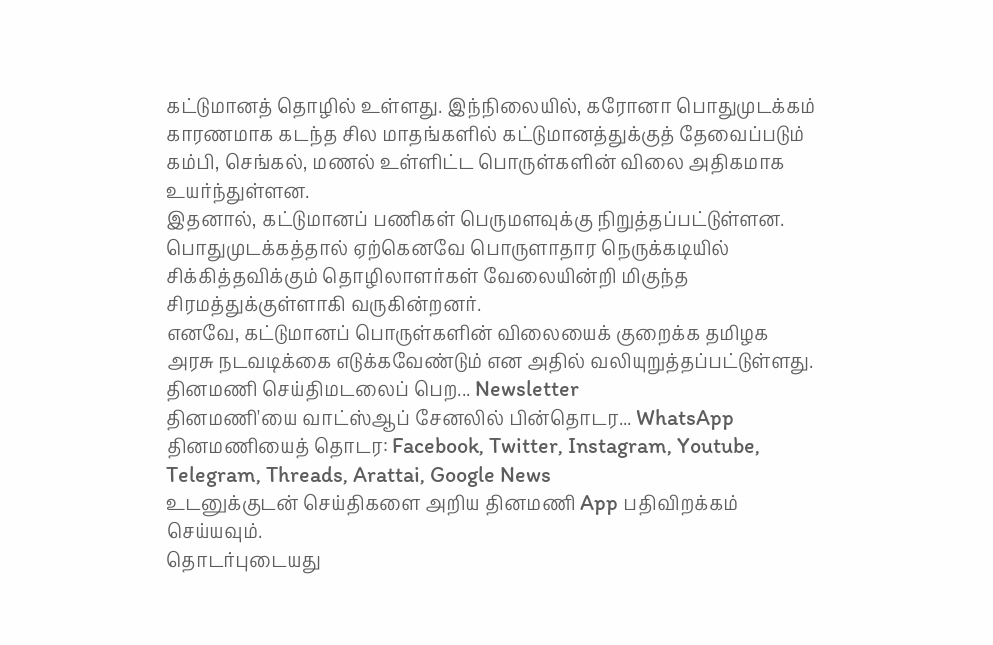கட்டுமானத் தொழில் உள்ளது. இந்நிலையில், கரோனா பொதுமுடக்கம் காரணமாக கடந்த சில மாதங்களில் கட்டுமானத்துக்குத் தேவைப்படும் கம்பி, செங்கல், மணல் உள்ளிட்ட பொருள்களின் விலை அதிகமாக உயர்ந்துள்ளன.
இதனால், கட்டுமானப் பணிகள் பெருமளவுக்கு நிறுத்தப்பட்டுள்ளன. பொதுமுடக்கத்தால் ஏற்கெனவே பொருளாதார நெருக்கடியில் சிக்கித்தவிக்கும் தொழிலாளர்கள் வேலையின்றி மிகுந்த சிரமத்துக்குள்ளாகி வருகின்றனர்.
எனவே, கட்டுமானப் பொருள்களின் விலையைக் குறைக்க தமிழக அரசு நடவடிக்கை எடுக்கவேண்டும் என அதில் வலியுறுத்தப்பட்டுள்ளது.
தினமணி செய்திமடலைப் பெற... Newsletter
தினமணி'யை வாட்ஸ்ஆப் சேனலில் பின்தொடர... WhatsApp
தினமணியைத் தொடர: Facebook, Twitter, Instagram, Youtube, Telegram, Threads, Arattai, Google News
உடனுக்குடன் செய்திகளை அறிய தினமணி App பதிவிறக்கம் செய்யவும்.
தொடர்புடையது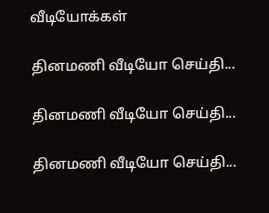வீடியோக்கள்

தினமணி வீடியோ செய்தி...

தினமணி வீடியோ செய்தி...

தினமணி வீடியோ செய்தி...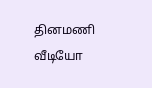தினமணி வீடியோ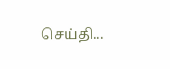செய்தி...